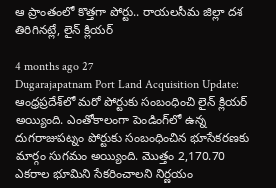ఆ ప్రాంతంలో కొత్తగా పోర్టు.. రాయలసీమ జిల్లా దశ తిరిగినట్లే, లైన్ క్లియర్

4 months ago 27
Dugarajapatnam Port Land Acquisition Update: ఆంధ్రప్రదేశ్‌లో మరో పోర్టుకు సంబంధించి లైన్ క్లియర్ అయ్యింది. ఎంతోకాలంగా పెండింగ్‌లో ఉన్న దుగరాజుపట్నం పోర్టుకు సంబంధించిన భూసేకరణకు మార్గం సుగమం అయ్యింది. మొత్తం 2,170.70 ఎకరాల భూమిని సేకరించాలని నిర్ణయం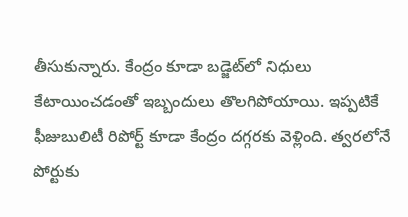తీసుకున్నారు. కేంద్రం కూడా బడ్జెట్‌లో నిధులు కేటాయించడంతో ఇబ్బందులు తొలగిపోయాయి. ఇప్పటికే ఫీజుబులిటీ రిపోర్ట్ కూడా కేంద్రం దగ్గరకు వెళ్లింది. త్వరలోనే పోర్టుకు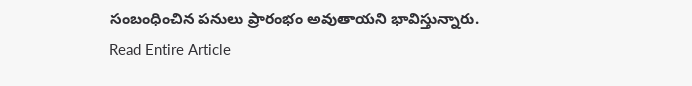సంబంధించిన పనులు ప్రారంభం అవుతాయని భావిస్తున్నారు.
Read Entire Article